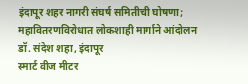इंदापूर शहर नागरी संघर्ष समितीची घोषणा; महावितरणविरोधात लोकशाही मार्गाने आंदोलन
डॉ. संदेश शहा, इंदापूर
स्मार्ट वीज मीटर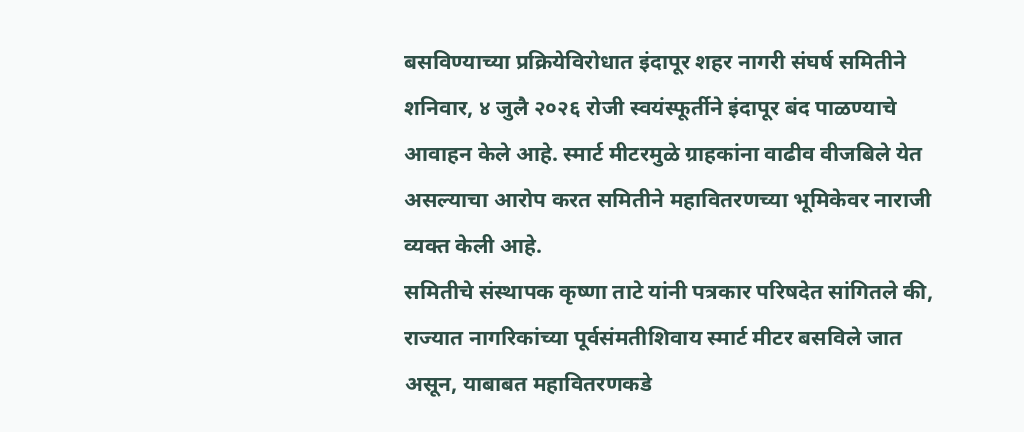बसविण्याच्या प्रक्रियेविरोधात इंदापूर शहर नागरी संघर्ष समितीने शनिवार, ४ जुलै २०२६ रोजी स्वयंस्फूर्तीने इंदापूर बंद पाळण्याचे आवाहन केले आहे. स्मार्ट मीटरमुळे ग्राहकांना वाढीव वीजबिले येत असल्याचा आरोप करत समितीने महावितरणच्या भूमिकेवर नाराजी व्यक्त केली आहे.
समितीचे संस्थापक कृष्णा ताटे यांनी पत्रकार परिषदेत सांगितले की, राज्यात नागरिकांच्या पूर्वसंमतीशिवाय स्मार्ट मीटर बसविले जात असून, याबाबत महावितरणकडे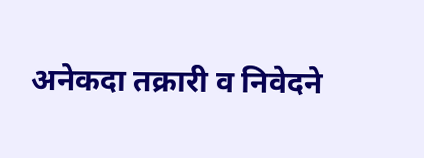अनेकदा तक्रारी व निवेदने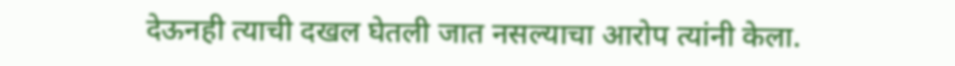देऊनही त्याची दखल घेतली जात नसल्याचा आरोप त्यांनी केला.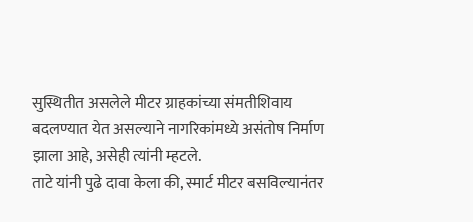सुस्थितीत असलेले मीटर ग्राहकांच्या संमतीशिवाय बदलण्यात येत असल्याने नागरिकांमध्ये असंतोष निर्माण झाला आहे, असेही त्यांनी म्हटले.
ताटे यांनी पुढे दावा केला की, स्मार्ट मीटर बसविल्यानंतर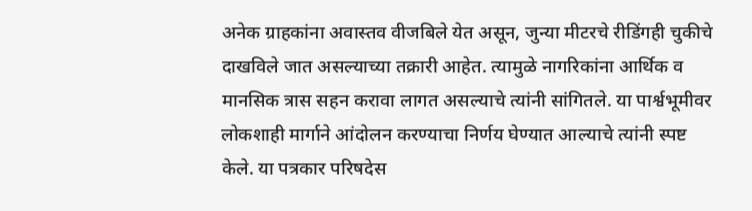अनेक ग्राहकांना अवास्तव वीजबिले येत असून, जुन्या मीटरचे रीडिंगही चुकीचे दाखविले जात असल्याच्या तक्रारी आहेत. त्यामुळे नागरिकांना आर्थिक व मानसिक त्रास सहन करावा लागत असल्याचे त्यांनी सांगितले. या पार्श्वभूमीवर लोकशाही मार्गाने आंदोलन करण्याचा निर्णय घेण्यात आल्याचे त्यांनी स्पष्ट केले. या पत्रकार परिषदेस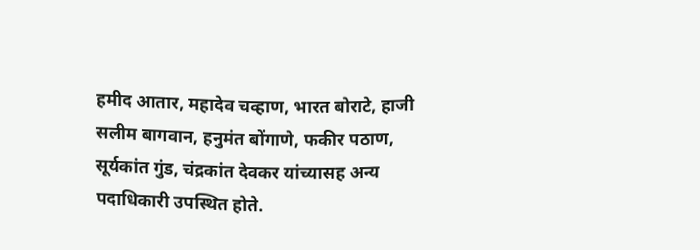हमीद आतार, महादेव चव्हाण, भारत बोराटे, हाजी सलीम बागवान, हनुमंत बोंगाणे, फकीर पठाण, सूर्यकांत गुंड, चंद्रकांत देवकर यांच्यासह अन्य पदाधिकारी उपस्थित होते.